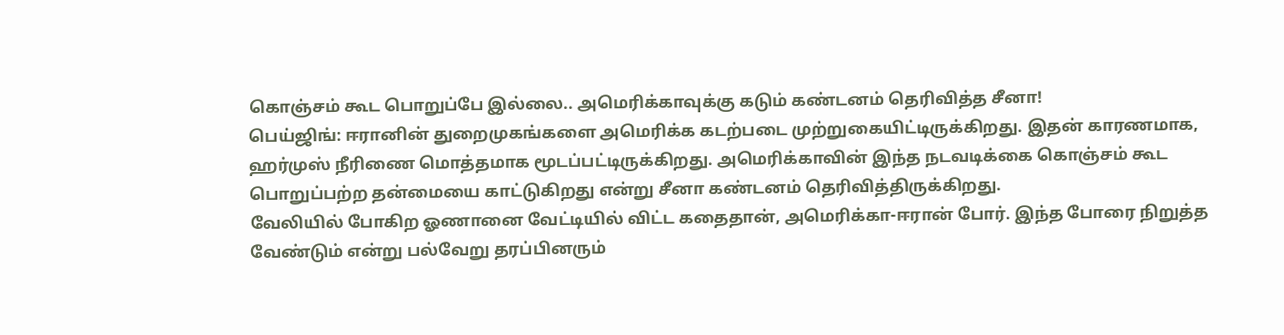கொஞ்சம் கூட பொறுப்பே இல்லை.. அமெரிக்காவுக்கு கடும் கண்டனம் தெரிவித்த சீனா!
பெய்ஜிங்: ஈரானின் துறைமுகங்களை அமெரிக்க கடற்படை முற்றுகையிட்டிருக்கிறது. இதன் காரணமாக, ஹர்முஸ் நீரிணை மொத்தமாக மூடப்பட்டிருக்கிறது. அமெரிக்காவின் இந்த நடவடிக்கை கொஞ்சம் கூட பொறுப்பற்ற தன்மையை காட்டுகிறது என்று சீனா கண்டனம் தெரிவித்திருக்கிறது.
வேலியில் போகிற ஓணானை வேட்டியில் விட்ட கதைதான், அமெரிக்கா-ஈரான் போர். இந்த போரை நிறுத்த வேண்டும் என்று பல்வேறு தரப்பினரும்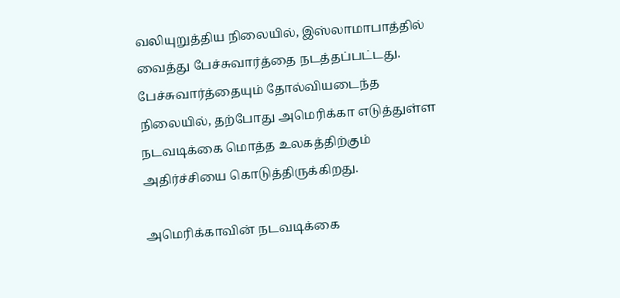வலியுறுத்திய நிலையில், இஸ்லாமாபாத்தில் வைத்து பேச்சுவார்த்தை நடத்தப்பட்டது. பேச்சுவார்த்தையும் தோல்வியடைந்த நிலையில், தற்போது அமெரிக்கா எடுத்துள்ள நடவடிக்கை மொத்த உலகத்திற்கும் அதிர்ச்சியை கொடுத்திருக்கிறது.

அமெரிக்காவின் நடவடிக்கை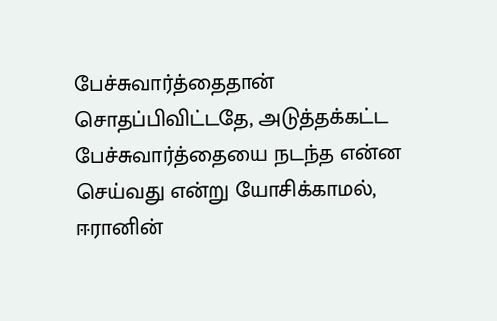பேச்சுவார்த்தைதான் சொதப்பிவிட்டதே, அடுத்தக்கட்ட பேச்சுவார்த்தையை நடந்த என்ன செய்வது என்று யோசிக்காமல், ஈரானின்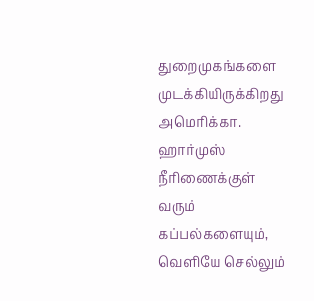துறைமுகங்களை முடக்கியிருக்கிறது அமெரிக்கா. ஹார்முஸ் நீரிணைக்குள் வரும் கப்பல்களையும், வெளியே செல்லும்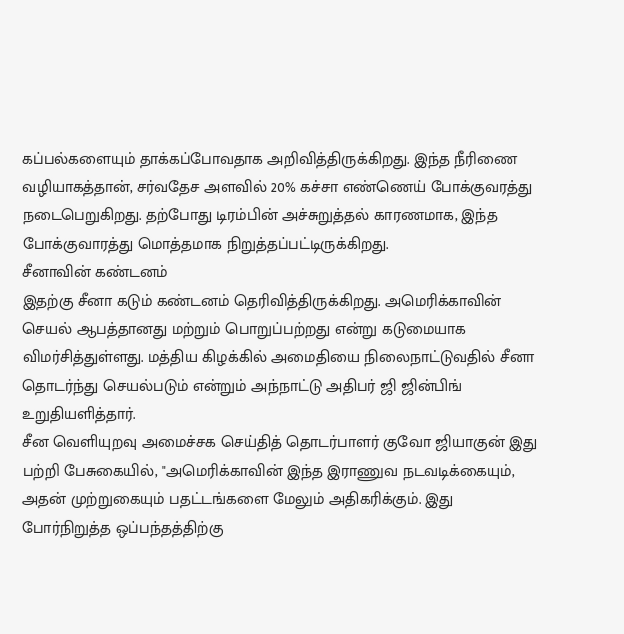கப்பல்களையும் தாக்கப்போவதாக அறிவித்திருக்கிறது. இந்த நீரிணை வழியாகத்தான், சர்வதேச அளவில் 20% கச்சா எண்ணெய் போக்குவரத்து நடைபெறுகிறது. தற்போது டிரம்பின் அச்சுறுத்தல் காரணமாக, இந்த போக்குவாரத்து மொத்தமாக நிறுத்தப்பட்டிருக்கிறது.
சீனாவின் கண்டனம்
இதற்கு சீனா கடும் கண்டனம் தெரிவித்திருக்கிறது. அமெரிக்காவின் செயல் ஆபத்தானது மற்றும் பொறுப்பற்றது என்று கடுமையாக விமர்சித்துள்ளது. மத்திய கிழக்கில் அமைதியை நிலைநாட்டுவதில் சீனா தொடர்ந்து செயல்படும் என்றும் அந்நாட்டு அதிபர் ஜி ஜின்பிங் உறுதியளித்தார்.
சீன வெளியுறவு அமைச்சக செய்தித் தொடர்பாளர் குவோ ஜியாகுன் இது பற்றி பேசுகையில், "அமெரிக்காவின் இந்த இராணுவ நடவடிக்கையும், அதன் முற்றுகையும் பதட்டங்களை மேலும் அதிகரிக்கும். இது போர்நிறுத்த ஒப்பந்தத்திற்கு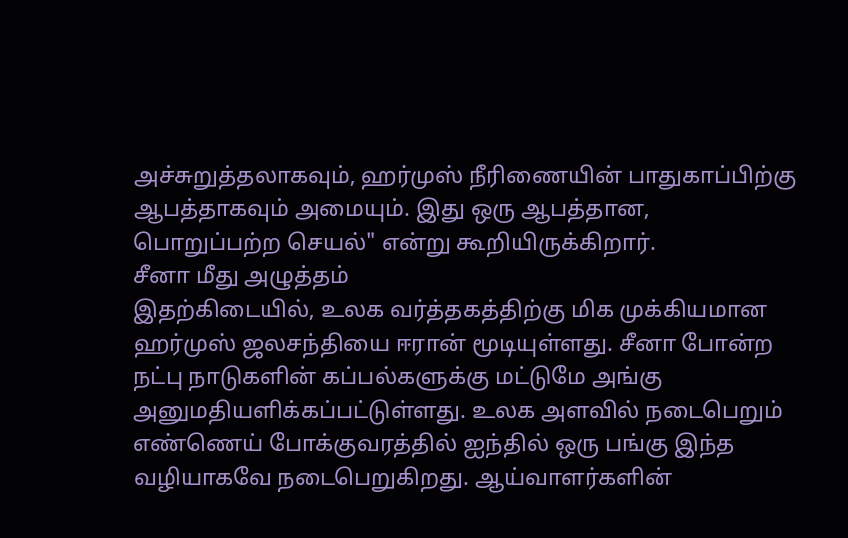அச்சுறுத்தலாகவும், ஹர்முஸ் நீரிணையின் பாதுகாப்பிற்கு ஆபத்தாகவும் அமையும். இது ஒரு ஆபத்தான, பொறுப்பற்ற செயல்" என்று கூறியிருக்கிறார்.
சீனா மீது அழுத்தம்
இதற்கிடையில், உலக வர்த்தகத்திற்கு மிக முக்கியமான ஹர்முஸ் ஜலசந்தியை ஈரான் மூடியுள்ளது. சீனா போன்ற நட்பு நாடுகளின் கப்பல்களுக்கு மட்டுமே அங்கு அனுமதியளிக்கப்பட்டுள்ளது. உலக அளவில் நடைபெறும் எண்ணெய் போக்குவரத்தில் ஐந்தில் ஒரு பங்கு இந்த வழியாகவே நடைபெறுகிறது. ஆய்வாளர்களின்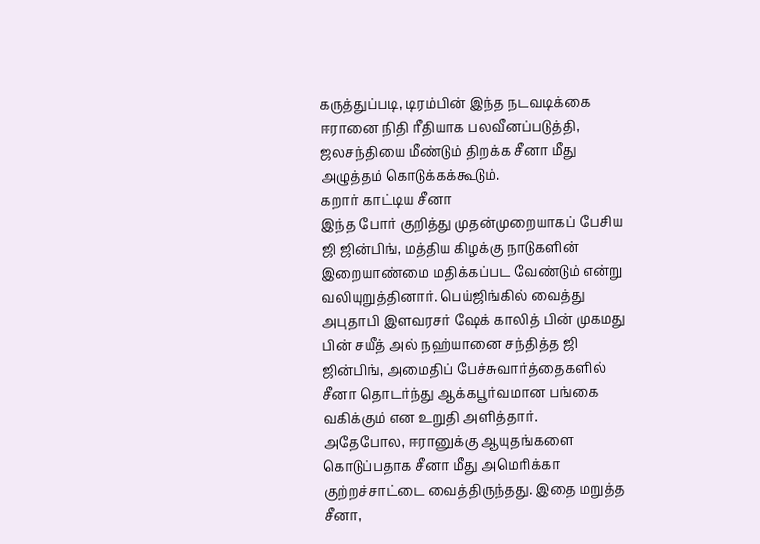கருத்துப்படி, டிரம்பின் இந்த நடவடிக்கை ஈரானை நிதி ரீதியாக பலவீனப்படுத்தி, ஜலசந்தியை மீண்டும் திறக்க சீனா மீது அழுத்தம் கொடுக்கக்கூடும்.
கறார் காட்டிய சீனா
இந்த போர் குறித்து முதன்முறையாகப் பேசிய ஜி ஜின்பிங், மத்திய கிழக்கு நாடுகளின் இறையாண்மை மதிக்கப்பட வேண்டும் என்று வலியுறுத்தினார். பெய்ஜிங்கில் வைத்து அபுதாபி இளவரசர் ஷேக் காலித் பின் முகமது பின் சயீத் அல் நஹ்யானை சந்தித்த ஜி ஜின்பிங், அமைதிப் பேச்சுவார்த்தைகளில் சீனா தொடர்ந்து ஆக்கபூர்வமான பங்கை வகிக்கும் என உறுதி அளித்தார்.
அதேபோல, ஈரானுக்கு ஆயுதங்களை கொடுப்பதாக சீனா மீது அமெரிக்கா குற்றச்சாட்டை வைத்திருந்தது. இதை மறுத்த சீனா,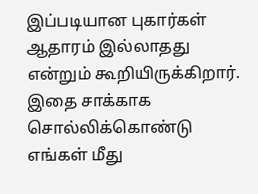இப்படியான புகார்கள் ஆதாரம் இல்லாதது என்றும் கூறியிருக்கிறார். இதை சாக்காக சொல்லிக்கொண்டு எங்கள் மீது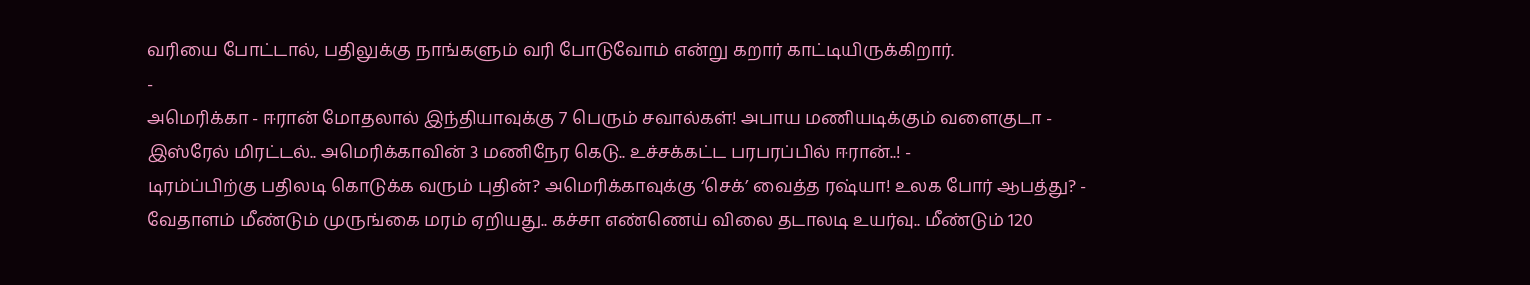வரியை போட்டால், பதிலுக்கு நாங்களும் வரி போடுவோம் என்று கறார் காட்டியிருக்கிறார்.
-
அமெரிக்கா - ஈரான் மோதலால் இந்தியாவுக்கு 7 பெரும் சவால்கள்! அபாய மணியடிக்கும் வளைகுடா -
இஸ்ரேல் மிரட்டல்.. அமெரிக்காவின் 3 மணிநேர கெடு.. உச்சக்கட்ட பரபரப்பில் ஈரான்..! -
டிரம்ப்பிற்கு பதிலடி கொடுக்க வரும் புதின்? அமெரிக்காவுக்கு ‘செக்’ வைத்த ரஷ்யா! உலக போர் ஆபத்து? -
வேதாளம் மீண்டும் முருங்கை மரம் ஏறியது.. கச்சா எண்ணெய் விலை தடாலடி உயர்வு.. மீண்டும் 120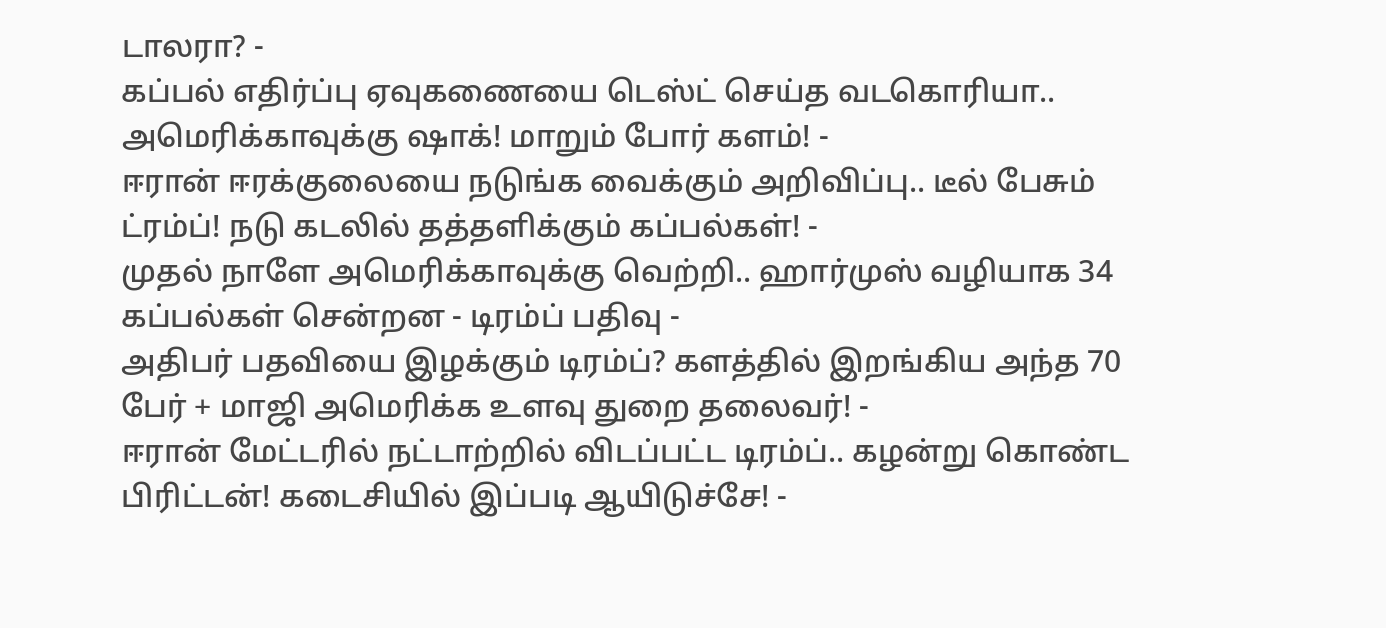டாலரா? -
கப்பல் எதிர்ப்பு ஏவுகணையை டெஸ்ட் செய்த வடகொரியா.. அமெரிக்காவுக்கு ஷாக்! மாறும் போர் களம்! -
ஈரான் ஈரக்குலையை நடுங்க வைக்கும் அறிவிப்பு.. டீல் பேசும் ட்ரம்ப்! நடு கடலில் தத்தளிக்கும் கப்பல்கள்! -
முதல் நாளே அமெரிக்காவுக்கு வெற்றி.. ஹார்முஸ் வழியாக 34 கப்பல்கள் சென்றன - டிரம்ப் பதிவு -
அதிபர் பதவியை இழக்கும் டிரம்ப்? களத்தில் இறங்கிய அந்த 70 பேர் + மாஜி அமெரிக்க உளவு துறை தலைவர்! -
ஈரான் மேட்டரில் நட்டாற்றில் விடப்பட்ட டிரம்ப்.. கழன்று கொண்ட பிரிட்டன்! கடைசியில் இப்படி ஆயிடுச்சே! -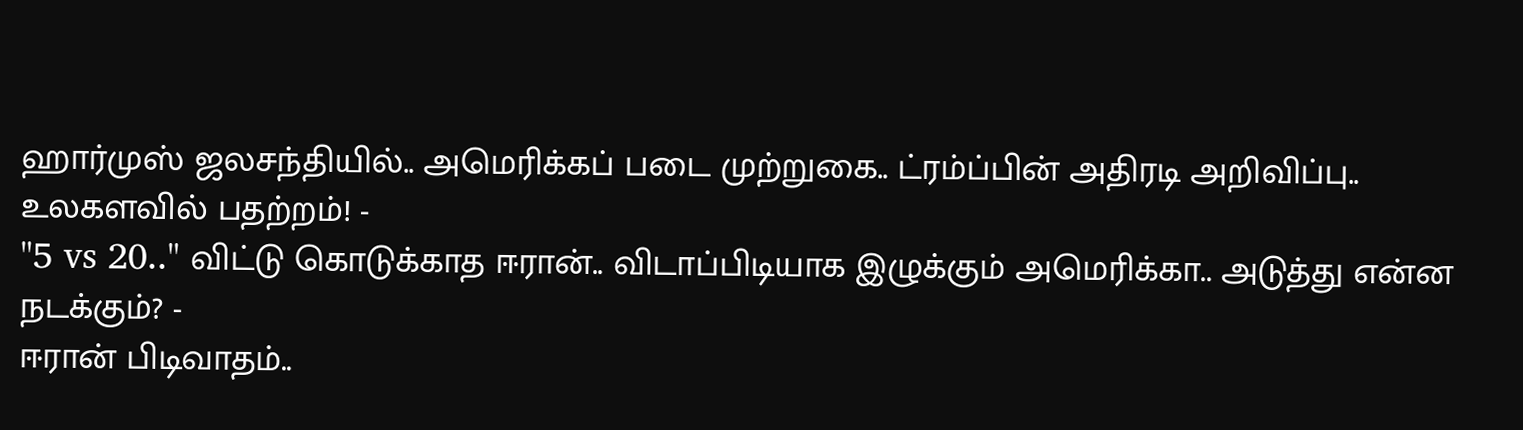ஹார்முஸ் ஜலசந்தியில்.. அமெரிக்கப் படை முற்றுகை.. ட்ரம்ப்பின் அதிரடி அறிவிப்பு.. உலகளவில் பதற்றம்! -
"5 vs 20.." விட்டு கொடுக்காத ஈரான்.. விடாப்பிடியாக இழுக்கும் அமெரிக்கா.. அடுத்து என்ன நடக்கும்? -
ஈரான் பிடிவாதம்..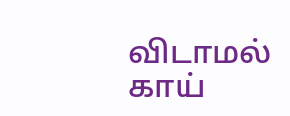விடாமல் காய்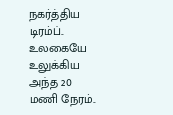நகர்த்திய டிரம்ப்.. உலகையே உலுக்கிய அந்த 20 மணி நேரம்..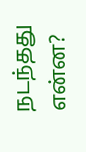நடந்தது என்ன?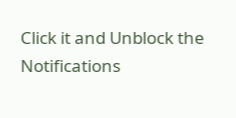Click it and Unblock the Notifications